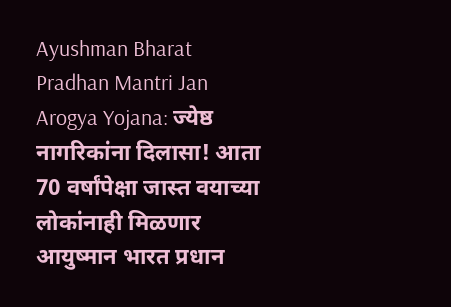Ayushman Bharat Pradhan Mantri Jan Arogya Yojana: ज्येष्ठ नागरिकांना दिलासा! आता 70 वर्षांपेक्षा जास्त वयाच्या लोकांनाही मिळणार आयुष्मान भारत प्रधान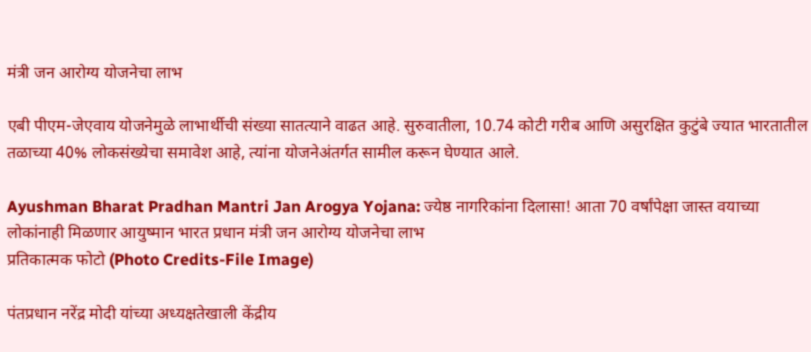मंत्री जन आरोग्य योजनेचा लाभ

एबी पीएम-जेएवाय योजनेमुळे लाभार्थीची संख्या सातत्याने वाढत आहे. सुरुवातीला, 10.74 कोटी गरीब आणि असुरक्षित कुटुंबे ज्यात भारतातील तळाच्या 40% लोकसंख्येचा समावेश आहे, त्यांना योजनेअंतर्गत सामील करून घेण्यात आले.

Ayushman Bharat Pradhan Mantri Jan Arogya Yojana: ज्येष्ठ नागरिकांना दिलासा! आता 70 वर्षांपेक्षा जास्त वयाच्या लोकांनाही मिळणार आयुष्मान भारत प्रधान मंत्री जन आरोग्य योजनेचा लाभ
प्रतिकात्मक फोटो (Photo Credits-File Image)

पंतप्रधान नरेंद्र मोदी यांच्या अध्यक्षतेखाली केंद्रीय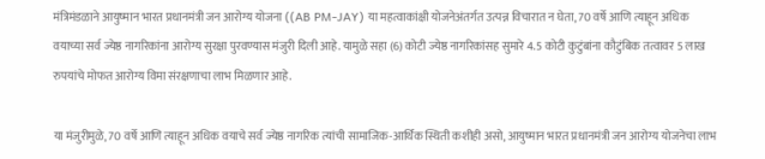मंत्रिमंडळाने आयुष्मान भारत प्रधानमंत्री जन आरोग्य योजना ((AB PM-JAY) या महत्वाकांक्षी योजनेअंतर्गत उत्पन्न विचारात न घेता, 70 वर्षे आणि त्याहून अधिक वयाच्या सर्व ज्येष्ठ नागरिकांना आरोग्य सुरक्षा पुरवण्यास मंजुरी दिली आहे. यामुळे सहा (6) कोटी ज्येष्ठ नागरिकांसह सुमारे 4.5 कोटी कुटुंबांना कौटुंबिक तत्वावर 5 लाख रुपयांचे मोफत आरोग्य विमा संरक्षणाचा लाभ मिळणार आहे.

या मंजुरीमुळे, 70 वर्षे आणि त्याहून अधिक वयाचे सर्व ज्येष्ठ नागरिक त्यांची सामाजिक-आर्थिक स्थिती कशीही असो, आयुष्मान भारत प्रधानमंत्री जन आरोग्य योजनेचा लाभ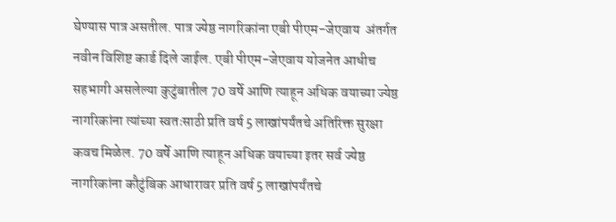घेण्यास पात्र असतील. पात्र ज्येष्ठ नागरिकांना एबी पीएम-जेएवाय  अंतर्गत नवीन विशिष्ट कार्ड दिले जाईल. एबी पीएम-जेएवाय योजनेत आधीच सहभागी असलेल्या कुटुंबातील 70 वर्षे आणि त्याहून अधिक वयाच्या ज्येष्ठ नागरिकांना त्यांच्या स्वतःसाठी प्रति वर्ष 5 लाखांपर्यंतचे अतिरिक्त सुरक्षा कवच मिळेल. 70 वर्षे आणि त्याहून अधिक वयाच्या इतर सर्व ज्येष्ठ नागरिकांना कौटुंबिक आधारावर प्रति वर्ष 5 लाखांपर्यंतचे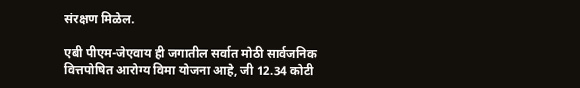संरक्षण मिळेल.

एबी पीएम-जेएवाय ही जगातील सर्वात मोठी सार्वजनिक वित्तपोषित आरोग्य विमा योजना आहे, जी 12.34 कोटी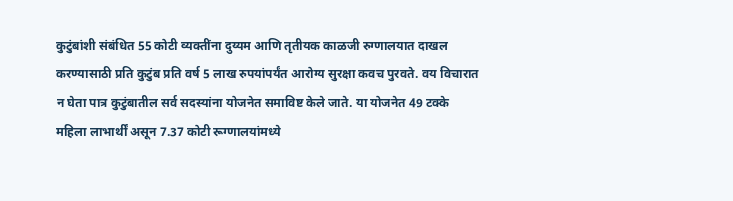कुटुंबांशी संबंधित 55 कोटी व्यक्तींना दुय्यम आणि तृतीयक काळजी रुग्णालयात दाखल करण्यासाठी प्रति कुटुंब प्रति वर्ष 5 लाख रुपयांपर्यंत आरोग्य सुरक्षा कवच पुरवते. वय विचारात न घेता पात्र कुटुंबातील सर्व सदस्यांना योजनेत समाविष्ट केले जाते. या योजनेत 49 टक्के महिला लाभार्थीं असून 7.37 कोटी रूग्णालयांमध्ये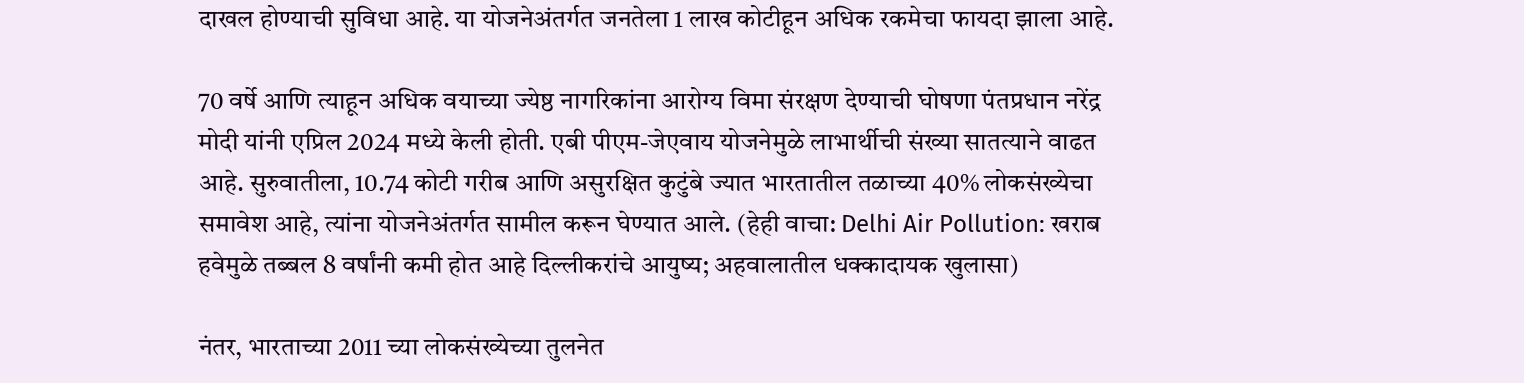दाखल होण्याची सुविधा आहे. या योजनेअंतर्गत जनतेला 1 लाख कोटीहून अधिक रकमेचा फायदा झाला आहे.

70 वर्षे आणि त्याहून अधिक वयाच्या ज्येष्ठ नागरिकांना आरोग्य विमा संरक्षण देण्याची घोषणा पंतप्रधान नरेंद्र मोदी यांनी एप्रिल 2024 मध्ये केली होती. एबी पीएम-जेएवाय योजनेमुळे लाभार्थीची संख्या सातत्याने वाढत आहे. सुरुवातीला, 10.74 कोटी गरीब आणि असुरक्षित कुटुंबे ज्यात भारतातील तळाच्या 40% लोकसंख्येचा समावेश आहे, त्यांना योजनेअंतर्गत सामील करून घेण्यात आले. (हेही वाचा: Delhi Air Pollution: खराब हवेमुळे तब्बल 8 वर्षांनी कमी होत आहे दिल्लीकरांचे आयुष्य; अहवालातील धक्कादायक खुलासा)

नंतर, भारताच्या 2011 च्या लोकसंख्येच्या तुलनेत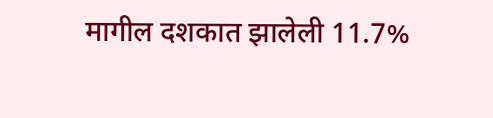मागील दशकात झालेली 11.7%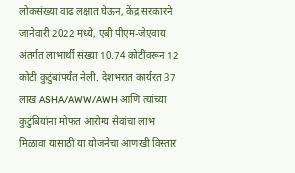लोकसंख्या वाढ लक्षात घेऊन, केंद्र सरकारने जानेवारी 2022 मध्ये, एबी पीएम-जेएवाय अंतर्गत लाभार्थी संख्या 10.74 कोटींवरून 12 कोटी कुटुंबांपर्यंत नेली. देशभरात कार्यरत 37 लाख ASHA/AWW/AWH आणि त्यांच्या कुटुंबियांना मोफत आरोग्य सेवांचा लाभ मिळावा यासाठी या योजनेचा आणखी विस्तार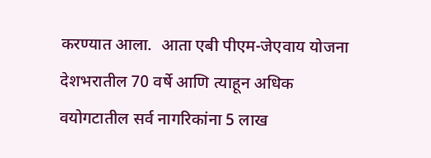करण्यात आला.  आता एबी पीएम-जेएवाय योजना देशभरातील 70 वर्षे आणि त्याहून अधिक वयोगटातील सर्व नागरिकांना 5 लाख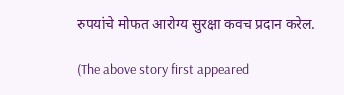रुपयांचे मोफत आरोग्य सुरक्षा कवच प्रदान करेल.

(The above story first appeared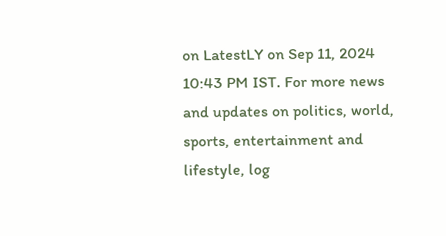on LatestLY on Sep 11, 2024 10:43 PM IST. For more news and updates on politics, world, sports, entertainment and lifestyle, log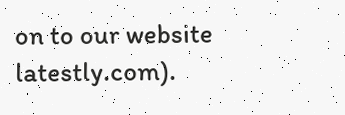on to our website latestly.com).